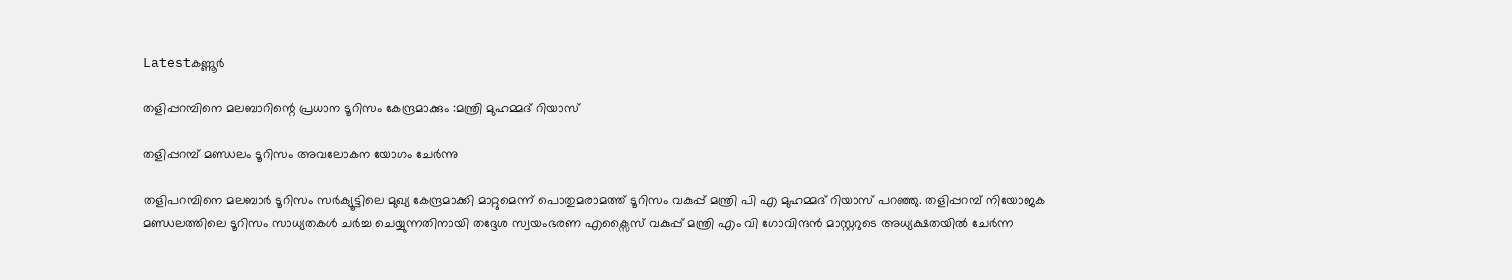Latestകണ്ണൂര്‍

തളിപ്പറമ്പിനെ മലബാറിന്റെ പ്രധാന ടൂറിസം കേന്ദ്രമാക്കും :മന്ത്രി മുഹമ്മദ് റിയാസ്

തളിപ്പറമ്പ് മണ്ഡലം ടൂറിസം അവലോകന യോഗം ചേര്‍ന്നു

തളിപറമ്പിനെ മലബാര്‍ ടൂറിസം സര്‍ക്യൂട്ടിലെ മുഖ്യ കേന്ദ്രമാക്കി മാറ്റുമെന്ന് പൊതുമരാമത്ത് ടൂറിസം വകുപ്പ് മന്ത്രി പി എ മുഹമ്മദ് റിയാസ് പറഞ്ഞു. തളിപ്പറമ്പ് നിയോജക മണ്ഡലത്തിലെ ടൂറിസം സാധ്യതകള്‍ ചര്‍ച്ച ചെയ്യുന്നതിനായി തദ്ദേശ സ്വയംഭരണ എക്സൈസ് വകുപ്പ് മന്ത്രി എം വി ഗോവിന്ദന്‍ മാസ്റ്ററുടെ അധ്യക്ഷതയില്‍ ചേര്‍ന്ന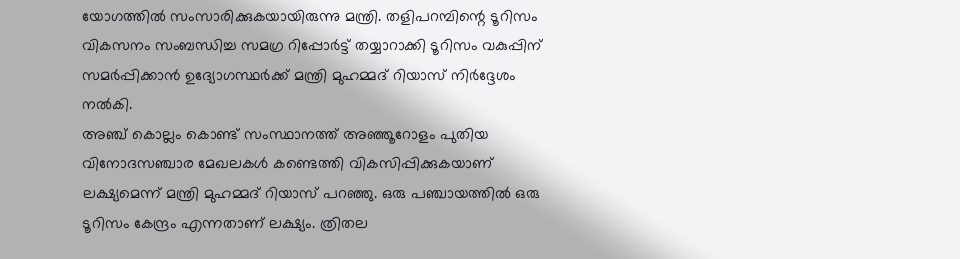യോഗത്തില്‍ സംസാരിക്കുകയായിരുന്നു മന്ത്രി. തളിപറമ്പിന്റെ ടൂറിസം വികസനം സംബന്ധിച്ച സമഗ്ര റിപ്പോര്‍ട്ട് തയ്യാറാക്കി ടൂറിസം വകുപ്പിന് സമര്‍പ്പിക്കാന്‍ ഉദ്യോഗസ്ഥര്‍ക്ക് മന്ത്രി മുഹമ്മദ് റിയാസ് നിര്‍ദ്ദേശം നല്‍കി.
അഞ്ച് കൊല്ലം കൊണ്ട് സംസ്ഥാനത്ത് അഞ്ഞൂറോളം പുതിയ വിനോദസഞ്ചാര മേഖലകള്‍ കണ്ടെത്തി വികസിപ്പിക്കുകയാണ് ലക്ഷ്യമെന്ന് മന്ത്രി മുഹമ്മദ് റിയാസ് പറഞ്ഞു. ഒരു പഞ്ചായത്തില്‍ ഒരു ടൂറിസം കേന്ദ്രം എന്നതാണ് ലക്ഷ്യം. ത്രിതല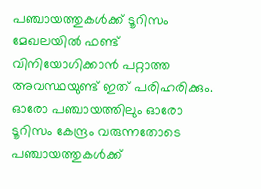പഞ്ചായത്തുകള്‍ക്ക് ടൂറിസം മേഖലയില്‍ ഫണ്ട് വിനിയോഗിക്കാന്‍ പറ്റാത്ത അവസ്ഥയുണ്ട് ഇത് പരിഹരിക്കും. ഓരോ പഞ്ചായത്തിലും ഓരോ ടൂറിസം കേന്ദ്രം വരുന്നതോടെ പഞ്ചായത്തുകള്‍ക്ക്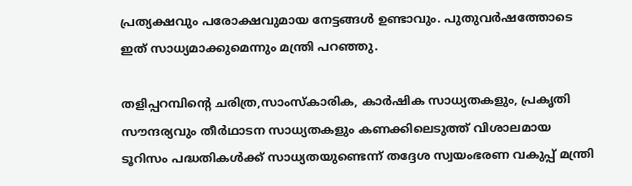പ്രത്യക്ഷവും പരോക്ഷവുമായ നേട്ടങ്ങള്‍ ഉണ്ടാവും. പുതുവര്‍ഷത്തോടെ ഇത് സാധ്യമാക്കുമെന്നും മന്ത്രി പറഞ്ഞു.

തളിപ്പറമ്പിന്റെ ചരിത്ര,സാംസ്‌കാരിക, കാര്‍ഷിക സാധ്യതകളും, പ്രകൃതി സൗന്ദര്യവും തീര്‍ഥാടന സാധ്യതകളും കണക്കിലെടുത്ത് വിശാലമായ ടൂറിസം പദ്ധതികള്‍ക്ക് സാധ്യതയുണ്ടെന്ന് തദ്ദേശ സ്വയംഭരണ വകുപ്പ് മന്ത്രി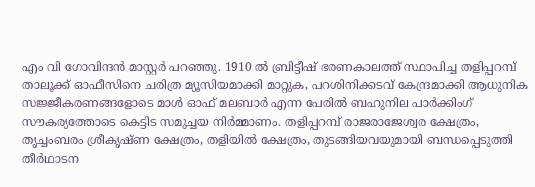എം വി ഗോവിന്ദന്‍ മാസ്റ്റര്‍ പറഞ്ഞു. 1910 ല്‍ ബ്രിട്ടീഷ് ഭരണകാലത്ത് സ്ഥാപിച്ച തളിപ്പറമ്പ് താലൂക്ക് ഓഫീസിനെ ചരിത്ര മ്യൂസിയമാക്കി മാറ്റുക, പറശിനിക്കടവ് കേന്ദ്രമാക്കി ആധുനിക സജ്ജീകരണങ്ങളോടെ മാള്‍ ഓഫ് മലബാര്‍ എന്ന പേരില്‍ ബഹുനില പാര്‍ക്കിംഗ് സൗകര്യത്തോടെ കെട്ടിട സമുച്ചയ നിര്‍മ്മാണം. തളിപ്പറമ്പ് രാജരാജേശ്വര ക്ഷേത്രം, തൃച്ചംബരം ശ്രീകൃഷ്ണ ക്ഷേത്രം, തളിയില്‍ ക്ഷേത്രം, തുടങ്ങിയവയുമായി ബന്ധപ്പെടുത്തി തീര്‍ഥാടന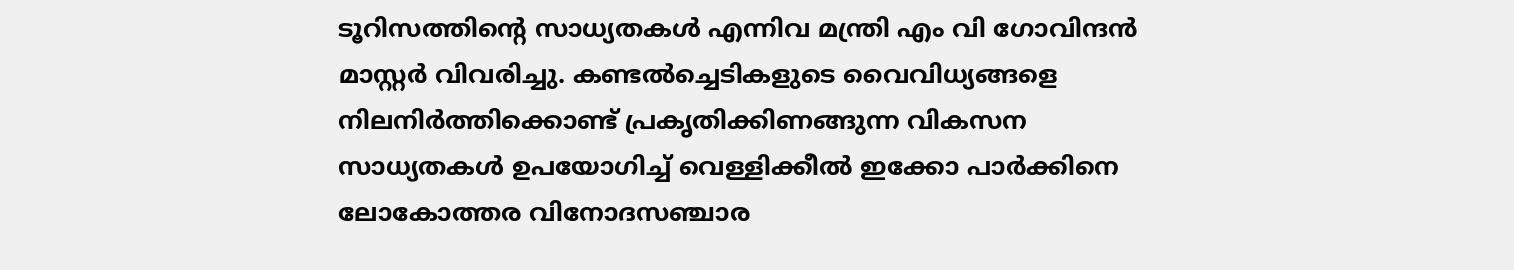ടൂറിസത്തിന്റെ സാധ്യതകള്‍ എന്നിവ മന്ത്രി എം വി ഗോവിന്ദന്‍ മാസ്റ്റര്‍ വിവരിച്ചു. കണ്ടല്‍ച്ചെടികളുടെ വൈവിധ്യങ്ങളെ നിലനിര്‍ത്തിക്കൊണ്ട് പ്രകൃതിക്കിണങ്ങുന്ന വികസന സാധ്യതകള്‍ ഉപയോഗിച്ച് വെള്ളിക്കീല്‍ ഇക്കോ പാര്‍ക്കിനെ ലോകോത്തര വിനോദസഞ്ചാര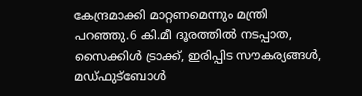കേന്ദ്രമാക്കി മാറ്റണമെന്നും മന്ത്രി പറഞ്ഞു.6 കി.മീ ദൂരത്തില്‍ നടപ്പാത, സൈക്കിള്‍ ട്രാക്ക്, ഇരിപ്പിട സൗകര്യങ്ങള്‍, മഡ്ഫുട്‌ബോള്‍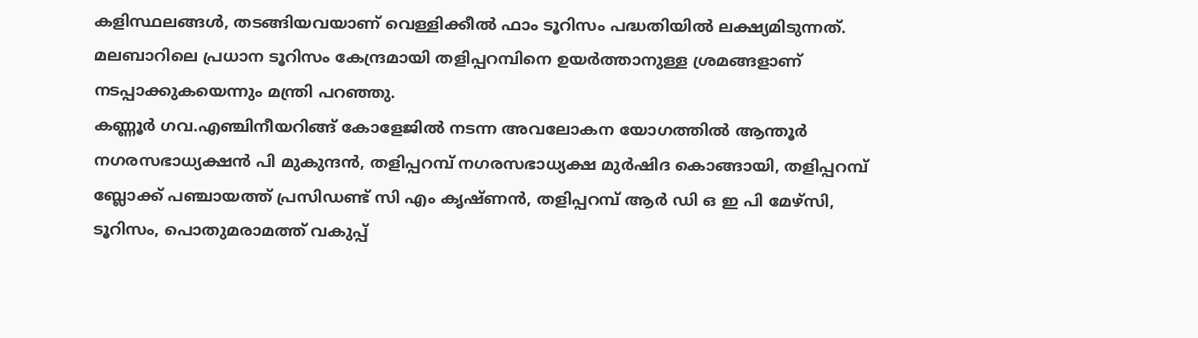കളിസ്ഥലങ്ങള്‍, തടങ്ങിയവയാണ് വെള്ളിക്കീല്‍ ഫാം ടൂറിസം പദ്ധതിയില്‍ ലക്ഷ്യമിടുന്നത്. മലബാറിലെ പ്രധാന ടൂറിസം കേന്ദ്രമായി തളിപ്പറമ്പിനെ ഉയര്‍ത്താനുള്ള ശ്രമങ്ങളാണ് നടപ്പാക്കുകയെന്നും മന്ത്രി പറഞ്ഞു.
കണ്ണൂര്‍ ഗവ.എഞ്ചിനീയറിങ്ങ് കോളേജില്‍ നടന്ന അവലോകന യോഗത്തില്‍ ആന്തൂര്‍ നഗരസഭാധ്യക്ഷന്‍ പി മുകുന്ദന്‍, തളിപ്പറമ്പ് നഗരസഭാധ്യക്ഷ മുര്‍ഷിദ കൊങ്ങായി, തളിപ്പറമ്പ് ബ്ലോക്ക് പഞ്ചായത്ത് പ്രസിഡണ്ട് സി എം കൃഷ്ണന്‍, തളിപ്പറമ്പ് ആര്‍ ഡി ഒ ഇ പി മേഴ്സി, ടൂറിസം, പൊതുമരാമത്ത് വകുപ്പ്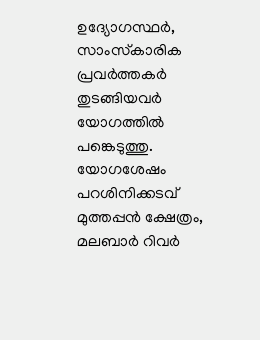ഉദ്യോഗസ്ഥര്‍, സാംസ്‌കാരിക പ്രവര്‍ത്തകര്‍ തുടങ്ങിയവര്‍ യോഗത്തില്‍ പങ്കെടുത്തു.
യോഗശേഷം പറശിനിക്കടവ് മുത്തപ്പന്‍ ക്ഷേത്രം, മലബാര്‍ റിവര്‍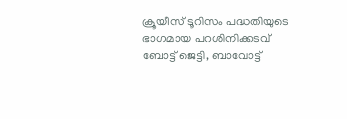ക്രൂയീസ് ടൂറിസം പദ്ധതിയുടെ ഭാഗമായ പറശിനിക്കടവ് ബോട്ട് ജെട്ടി, ബാവോട്ട്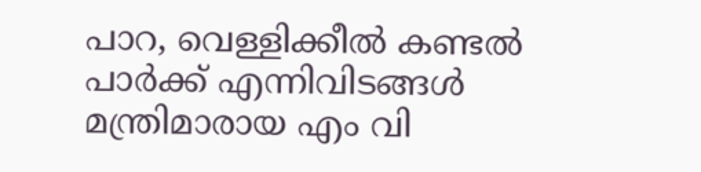പാറ, വെള്ളിക്കീല്‍ കണ്ടല്‍ പാര്‍ക്ക് എന്നിവിടങ്ങള്‍ മന്ത്രിമാരായ എം വി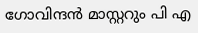ഗോവിന്ദന്‍ മാസ്റ്ററും പി എ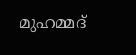മുഹമ്മദ്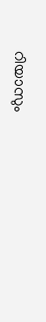റിയാസും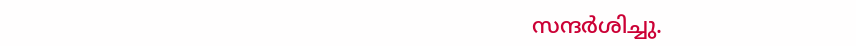സന്ദര്‍ശിച്ചു.